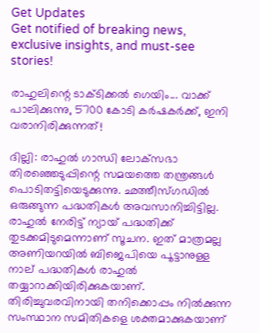Get Updates
Get notified of breaking news, exclusive insights, and must-see stories!

രാഹുലിന്റെ ടാക്ടിക്കല്‍ ഗെയിം... വാക്ക് പാലിക്കുന്നു, 5700 കോടി കര്‍ഷകര്‍ക്ക്, ഇനി വരാനിരിക്കുന്നത്!

ദില്ലി: രാഹുല്‍ ഗാന്ധി ലോക്‌സഭാ തിരഞ്ഞെടുപ്പിന്റെ സമയത്തെ തന്ത്രങ്ങള്‍ പൊടിതട്ടിയെടുക്കുന്നു. ഛത്തീസ്ഗഡില്‍ ഒരുങ്ങുന്ന പദ്ധതികള്‍ അവസാനിച്ചിട്ടില്ല. രാഹുല്‍ നേരിട്ട് ന്യായ് പദ്ധതിക്ക് തുടക്കമിടുമെന്നാണ് സൂചന. ഇത് മാത്രമല്ല അണിയറയില്‍ ബിജെപിയെ പൂട്ടാനുള്ള നാല് പദ്ധതികള്‍ രാഹുല്‍ തയ്യാറാക്കിയിരിക്കുകയാണ്. തിരിച്ചുവരവിനായി തനിക്കൊപ്പം നില്‍ക്കുന്ന സംസ്ഥാന സമിതികളെ ശക്തമാക്കുകയാണ്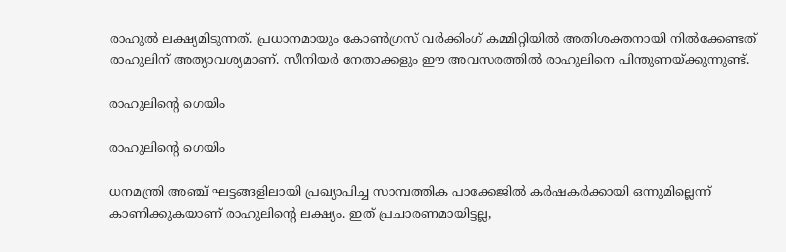രാഹുല്‍ ലക്ഷ്യമിടുന്നത്. പ്രധാനമായും കോണ്‍ഗ്രസ് വര്‍ക്കിംഗ് കമ്മിറ്റിയില്‍ അതിശക്തനായി നില്‍ക്കേണ്ടത് രാഹുലിന് അത്യാവശ്യമാണ്. സീനിയര്‍ നേതാക്കളും ഈ അവസരത്തില്‍ രാഹുലിനെ പിന്തുണയ്ക്കുന്നുണ്ട്.

രാഹുലിന്റെ ഗെയിം

രാഹുലിന്റെ ഗെയിം

ധനമന്ത്രി അഞ്ച് ഘട്ടങ്ങളിലായി പ്രഖ്യാപിച്ച സാമ്പത്തിക പാക്കേജില്‍ കര്‍ഷകര്‍ക്കായി ഒന്നുമില്ലെന്ന് കാണിക്കുകയാണ് രാഹുലിന്റെ ലക്ഷ്യം. ഇത് പ്രചാരണമായിട്ടല്ല,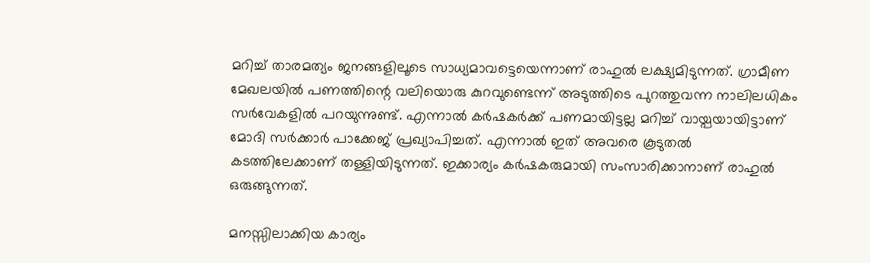മറിച്ച് താരമത്യം ജനങ്ങളിലൂടെ സാധ്യമാവട്ടെയെന്നാണ് രാഹുല്‍ ലക്ഷ്യമിടുന്നത്. ഗ്രാമീണ മേഖലയില്‍ പണത്തിന്റെ വലിയൊരു കുറവുണ്ടെന്ന് അടുത്തിടെ പുറത്തുവന്ന നാലിലധികം സര്‍വേകളില്‍ പറയുന്നുണ്ട്. എന്നാല്‍ കര്‍ഷകര്‍ക്ക് പണമായിട്ടല്ല മറിച്ച് വായ്പയായിട്ടാണ് മോദി സര്‍ക്കാര്‍ പാക്കേജ് പ്രഖ്യാപിച്ചത്. എന്നാല്‍ ഇത് അവരെ കൂടുതല്‍ കടത്തിലേക്കാണ് തള്ളിയിടുന്നത്. ഇക്കാര്യം കര്‍ഷകരുമായി സംസാരിക്കാനാണ് രാഹുല്‍ ഒരുങ്ങുന്നത്.

മനസ്സിലാക്കിയ കാര്യം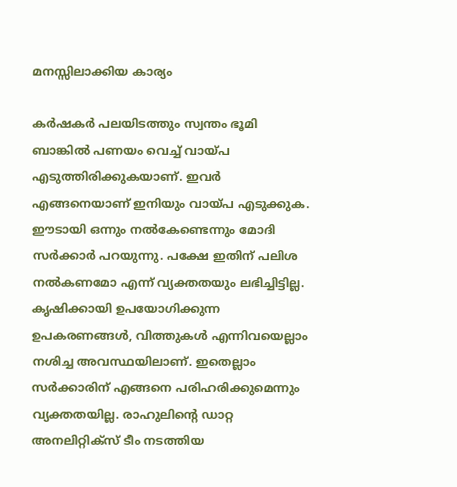മനസ്സിലാക്കിയ കാര്യം

കര്‍ഷകര്‍ പലയിടത്തും സ്വന്തം ഭൂമി ബാങ്കില്‍ പണയം വെച്ച് വായ്പ എടുത്തിരിക്കുകയാണ്. ഇവര്‍ എങ്ങനെയാണ് ഇനിയും വായ്പ എടുക്കുക. ഈടായി ഒന്നും നല്‍കേണ്ടെന്നും മോദി സര്‍ക്കാര്‍ പറയുന്നു. പക്ഷേ ഇതിന് പലിശ നല്‍കണമോ എന്ന് വ്യക്തതയും ലഭിച്ചിട്ടില്ല. കൃഷിക്കായി ഉപയോഗിക്കുന്ന ഉപകരണങ്ങള്‍, വിത്തുകള്‍ എന്നിവയെല്ലാം നശിച്ച അവസ്ഥയിലാണ്. ഇതെല്ലാം സര്‍ക്കാരിന് എങ്ങനെ പരിഹരിക്കുമെന്നും വ്യക്തതയില്ല. രാഹുലിന്റെ ഡാറ്റ അനലിറ്റിക്‌സ് ടീം നടത്തിയ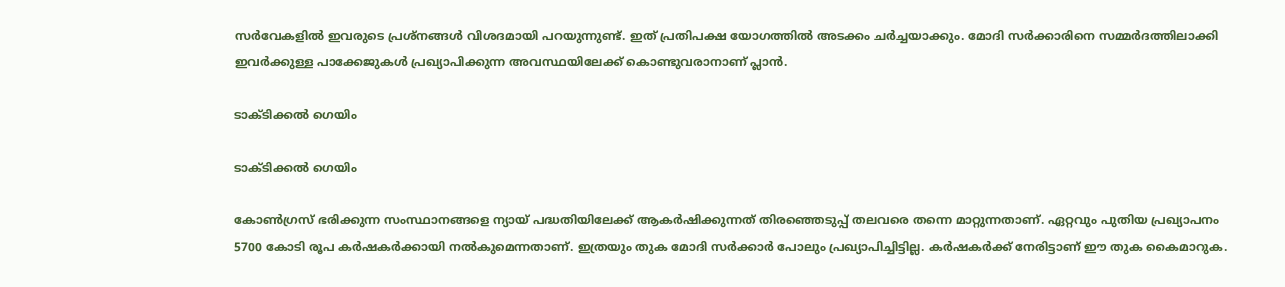സര്‍വേകളില്‍ ഇവരുടെ പ്രശ്‌നങ്ങള്‍ വിശദമായി പറയുന്നുണ്ട്. ഇത് പ്രതിപക്ഷ യോഗത്തില്‍ അടക്കം ചര്‍ച്ചയാക്കും. മോദി സര്‍ക്കാരിനെ സമ്മര്‍ദത്തിലാക്കി ഇവര്‍ക്കുള്ള പാക്കേജുകള്‍ പ്രഖ്യാപിക്കുന്ന അവസ്ഥയിലേക്ക് കൊണ്ടുവരാനാണ് പ്ലാന്‍.

ടാക്ടിക്കല്‍ ഗെയിം

ടാക്ടിക്കല്‍ ഗെയിം

കോണ്‍ഗ്രസ് ഭരിക്കുന്ന സംസ്ഥാനങ്ങളെ ന്യായ് പദ്ധതിയിലേക്ക് ആകര്‍ഷിക്കുന്നത് തിരഞ്ഞെടുപ്പ് തലവരെ തന്നെ മാറ്റുന്നതാണ്. ഏറ്റവും പുതിയ പ്രഖ്യാപനം 5700 കോടി രൂപ കര്‍ഷകര്‍ക്കായി നല്‍കുമെന്നതാണ്. ഇത്രയും തുക മോദി സര്‍ക്കാര്‍ പോലും പ്രഖ്യാപിച്ചിട്ടില്ല. കര്‍ഷകര്‍ക്ക് നേരിട്ടാണ് ഈ തുക കൈമാറുക.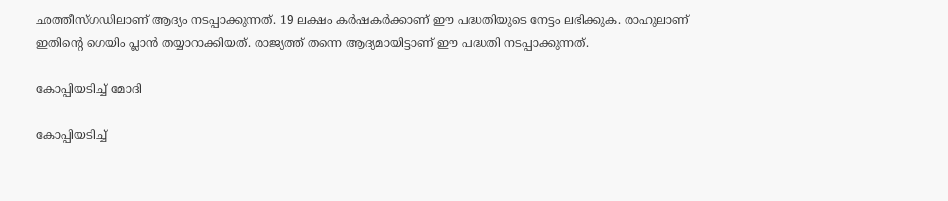ഛത്തീസ്ഗഡിലാണ് ആദ്യം നടപ്പാക്കുന്നത്. 19 ലക്ഷം കര്‍ഷകര്‍ക്കാണ് ഈ പദ്ധതിയുടെ നേട്ടം ലഭിക്കുക. രാഹുലാണ് ഇതിന്റെ ഗെയിം പ്ലാന്‍ തയ്യാറാക്കിയത്. രാജ്യത്ത് തന്നെ ആദ്യമായിട്ടാണ് ഈ പദ്ധതി നടപ്പാക്കുന്നത്.

കോപ്പിയടിച്ച് മോദി

കോപ്പിയടിച്ച്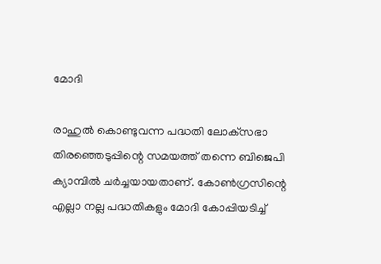മോദി

രാഹുല്‍ കൊണ്ടുവന്ന പദ്ധതി ലോക്‌സഭാ തിരഞ്ഞെടുപ്പിന്റെ സമയത്ത് തന്നെ ബിജെപി ക്യാമ്പില്‍ ചര്‍ച്ചയായതാണ്. കോണ്‍ഗ്രസിന്റെ എല്ലാ നല്ല പദ്ധതികളും മോദി കോപ്പിയടിച്ച്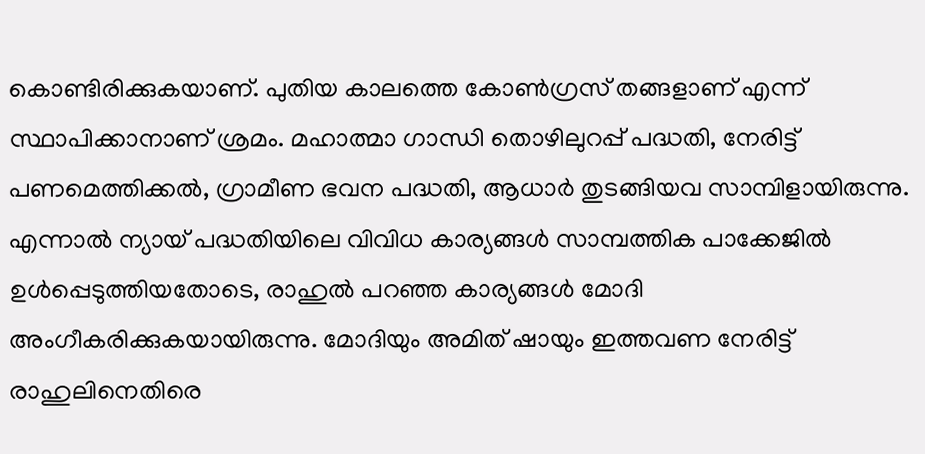കൊണ്ടിരിക്കുകയാണ്. പുതിയ കാലത്തെ കോണ്‍ഗ്രസ് തങ്ങളാണ് എന്ന് സ്ഥാപിക്കാനാണ് ശ്രമം. മഹാത്മാ ഗാന്ധി തൊഴിലുറപ്പ് പദ്ധതി, നേരിട്ട് പണമെത്തിക്കല്‍, ഗ്രാമീണ ഭവന പദ്ധതി, ആധാര്‍ തുടങ്ങിയവ സാമ്പിളായിരുന്നു. എന്നാല്‍ ന്യായ് പദ്ധതിയിലെ വിവിധ കാര്യങ്ങള്‍ സാമ്പത്തിക പാക്കേജില്‍ ഉള്‍പ്പെടുത്തിയതോടെ, രാഹുല്‍ പറഞ്ഞ കാര്യങ്ങള്‍ മോദി അംഗീകരിക്കുകയായിരുന്നു. മോദിയും അമിത് ഷായും ഇത്തവണ നേരിട്ട് രാഹുലിനെതിരെ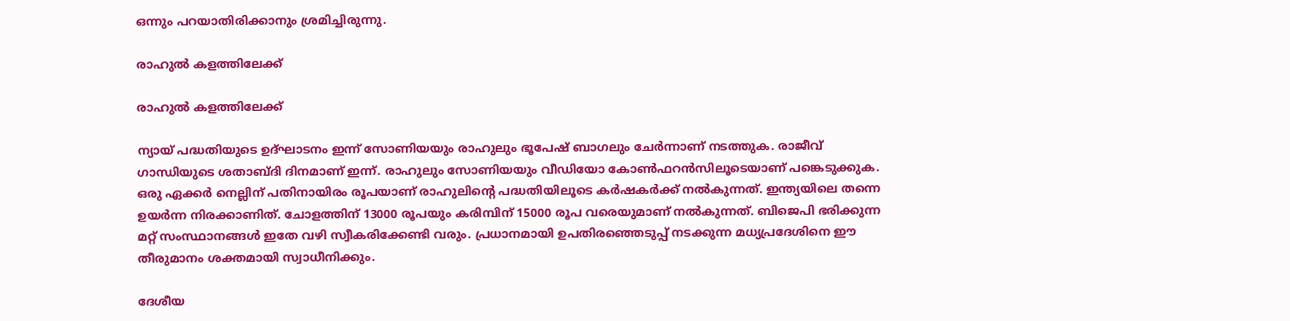ഒന്നും പറയാതിരിക്കാനും ശ്രമിച്ചിരുന്നു.

രാഹുല്‍ കളത്തിലേക്ക്

രാഹുല്‍ കളത്തിലേക്ക്

ന്യായ് പദ്ധതിയുടെ ഉദ്ഘാടനം ഇന്ന് സോണിയയും രാഹുലും ഭൂപേഷ് ബാഗലും ചേര്‍ന്നാണ് നടത്തുക. രാജീവ് ഗാന്ധിയുടെ ശതാബ്ദി ദിനമാണ് ഇന്ന്. രാഹുലും സോണിയയും വീഡിയോ കോണ്‍ഫറന്‍സിലൂടെയാണ് പങ്കെടുക്കുക. ഒരു ഏക്കര്‍ നെല്ലിന് പതിനായിരം രൂപയാണ് രാഹുലിന്റെ പദ്ധതിയിലൂടെ കര്‍ഷകര്‍ക്ക് നല്‍കുന്നത്. ഇന്ത്യയിലെ തന്നെ ഉയര്‍ന്ന നിരക്കാണിത്. ചോളത്തിന് 13000 രൂപയും കരിമ്പിന് 15000 രൂപ വരെയുമാണ് നല്‍കുന്നത്. ബിജെപി ഭരിക്കുന്ന മറ്റ് സംസ്ഥാനങ്ങള്‍ ഇതേ വഴി സ്വീകരിക്കേണ്ടി വരും. പ്രധാനമായി ഉപതിരഞ്ഞെടുപ്പ് നടക്കുന്ന മധ്യപ്രദേശിനെ ഈ തീരുമാനം ശക്തമായി സ്വാധീനിക്കും.

ദേശീയ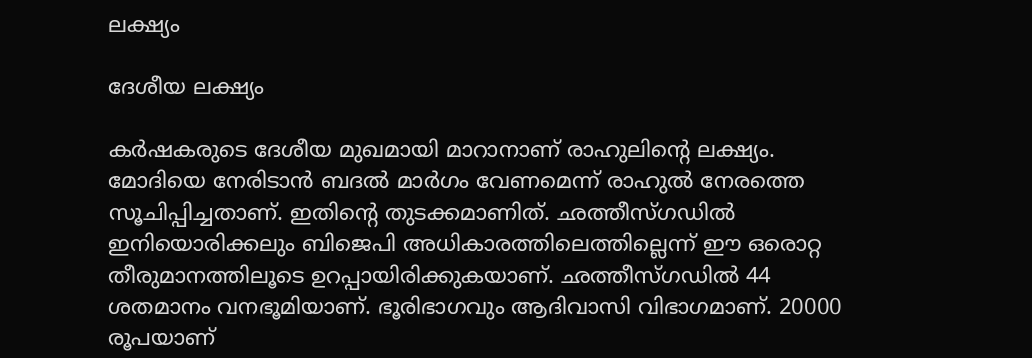ലക്ഷ്യം

ദേശീയ ലക്ഷ്യം

കര്‍ഷകരുടെ ദേശീയ മുഖമായി മാറാനാണ് രാഹുലിന്റെ ലക്ഷ്യം. മോദിയെ നേരിടാന്‍ ബദല്‍ മാര്‍ഗം വേണമെന്ന് രാഹുല്‍ നേരത്തെ സൂചിപ്പിച്ചതാണ്. ഇതിന്റെ തുടക്കമാണിത്. ഛത്തീസ്ഗഡില്‍ ഇനിയൊരിക്കലും ബിജെപി അധികാരത്തിലെത്തില്ലെന്ന് ഈ ഒരൊറ്റ തീരുമാനത്തിലൂടെ ഉറപ്പായിരിക്കുകയാണ്. ഛത്തീസ്ഗഡില്‍ 44 ശതമാനം വനഭൂമിയാണ്. ഭൂരിഭാഗവും ആദിവാസി വിഭാഗമാണ്. 20000 രൂപയാണ്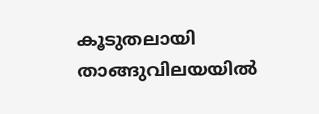കൂടുതലായി താങ്ങുവിലയയില്‍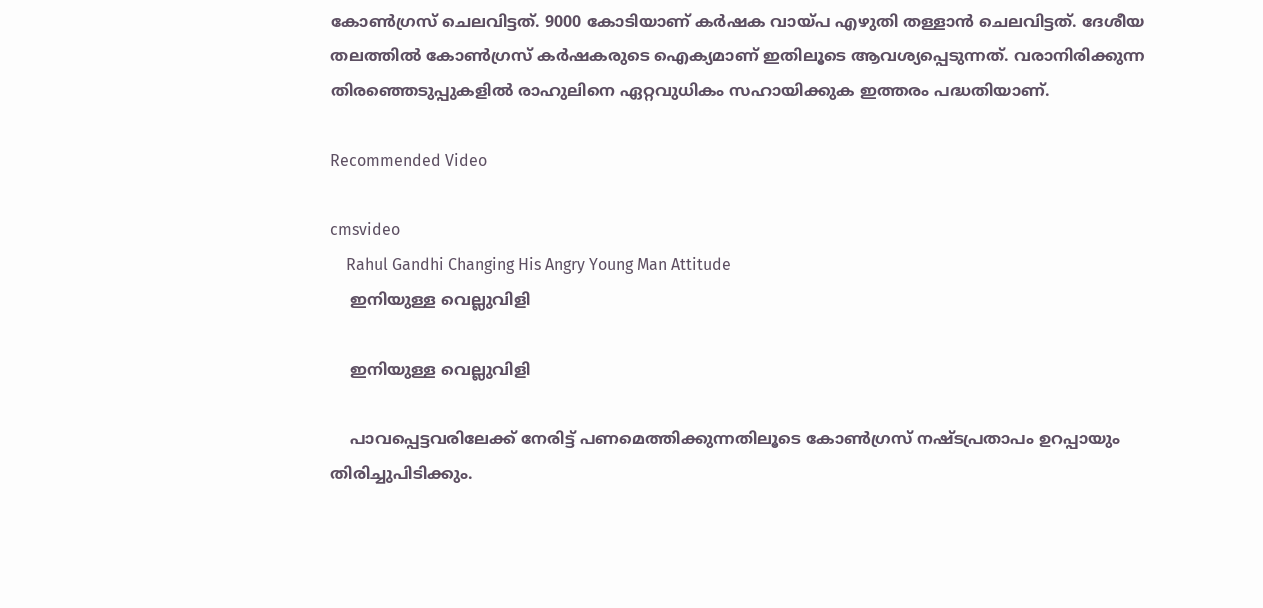കോണ്‍ഗ്രസ് ചെലവിട്ടത്. 9000 കോടിയാണ് കര്‍ഷക വായ്പ എഴുതി തള്ളാന്‍ ചെലവിട്ടത്. ദേശീയ തലത്തില്‍ കോണ്‍ഗ്രസ് കര്‍ഷകരുടെ ഐക്യമാണ് ഇതിലൂടെ ആവശ്യപ്പെടുന്നത്. വരാനിരിക്കുന്ന തിരഞ്ഞെടുപ്പുകളില്‍ രാഹുലിനെ ഏറ്റവുധികം സഹായിക്കുക ഇത്തരം പദ്ധതിയാണ്.

Recommended Video

cmsvideo
    Rahul Gandhi Changing His Angry Young Man Attitude
    ഇനിയുള്ള വെല്ലുവിളി

    ഇനിയുള്ള വെല്ലുവിളി

    പാവപ്പെട്ടവരിലേക്ക് നേരിട്ട് പണമെത്തിക്കുന്നതിലൂടെ കോണ്‍ഗ്രസ് നഷ്ടപ്രതാപം ഉറപ്പായും തിരിച്ചുപിടിക്കും.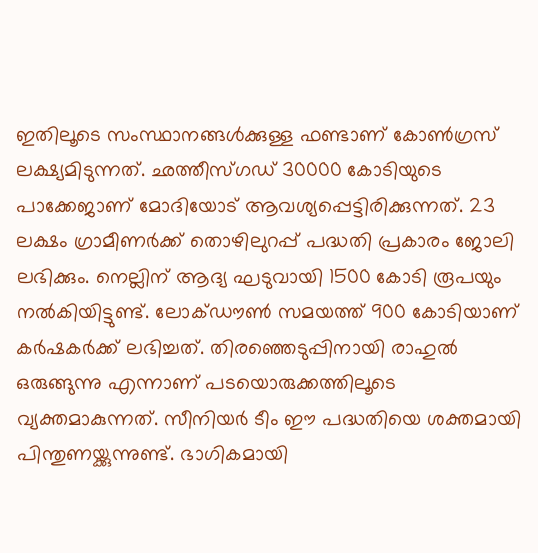ഇതിലൂടെ സംസ്ഥാനങ്ങള്‍ക്കുള്ള ഫണ്ടാണ് കോണ്‍ഗ്രസ് ലക്ഷ്യമിടുന്നത്. ഛത്തീസ്ഗഡ് 30000 കോടിയുടെ പാക്കേജാണ് മോദിയോട് ആവശ്യപ്പെട്ടിരിക്കുന്നത്. 23 ലക്ഷം ഗ്രാമീണര്‍ക്ക് തൊഴിലുറപ്പ് പദ്ധതി പ്രകാരം ജോലി ലഭിക്കും. നെല്ലിന് ആദ്യ ഘടുവായി 1500 കോടി രൂപയും നല്‍കിയിട്ടുണ്ട്. ലോക്ഡൗണ്‍ സമയത്ത് 900 കോടിയാണ് കര്‍ഷകര്‍ക്ക് ലഭിച്ചത്. തിരഞ്ഞെടുപ്പിനായി രാഹുല്‍ ഒരുങ്ങുന്നു എന്നാണ് പടയൊരുക്കത്തിലൂടെ വ്യക്തമാകുന്നത്. സീനിയര്‍ ടീം ഈ പദ്ധതിയെ ശക്തമായി പിന്തുണയ്ക്കുന്നുണ്ട്. ഭാഗികമായി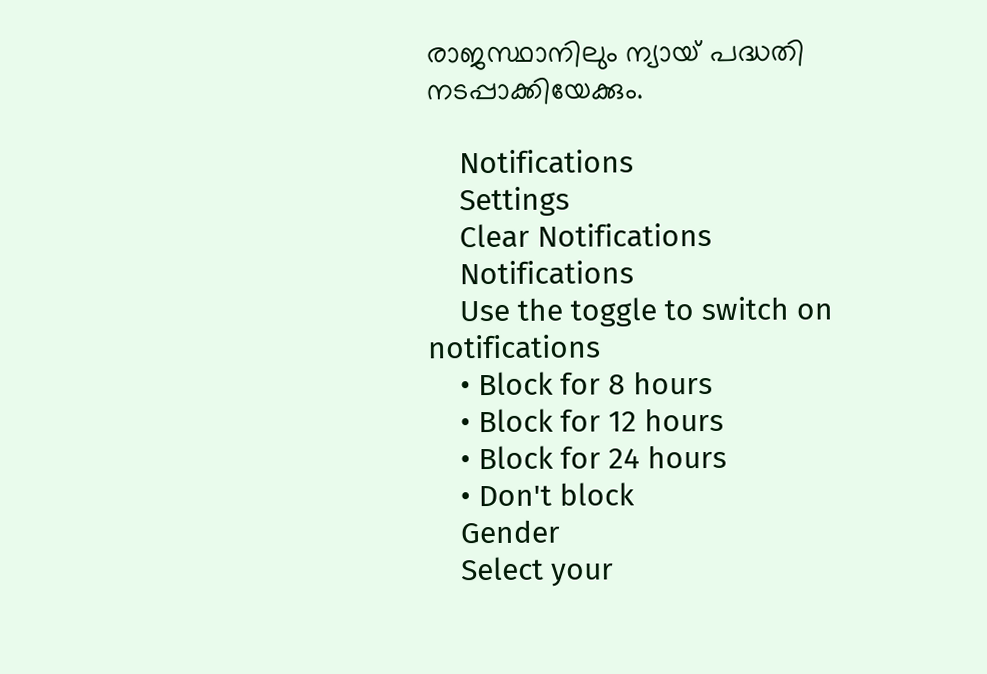രാജസ്ഥാനിലും ന്യായ് പദ്ധതി നടപ്പാക്കിയേക്കും.

    Notifications
    Settings
    Clear Notifications
    Notifications
    Use the toggle to switch on notifications
    • Block for 8 hours
    • Block for 12 hours
    • Block for 24 hours
    • Don't block
    Gender
    Select your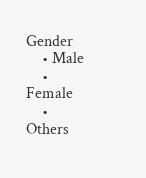Gender
    • Male
    • Female
    • Others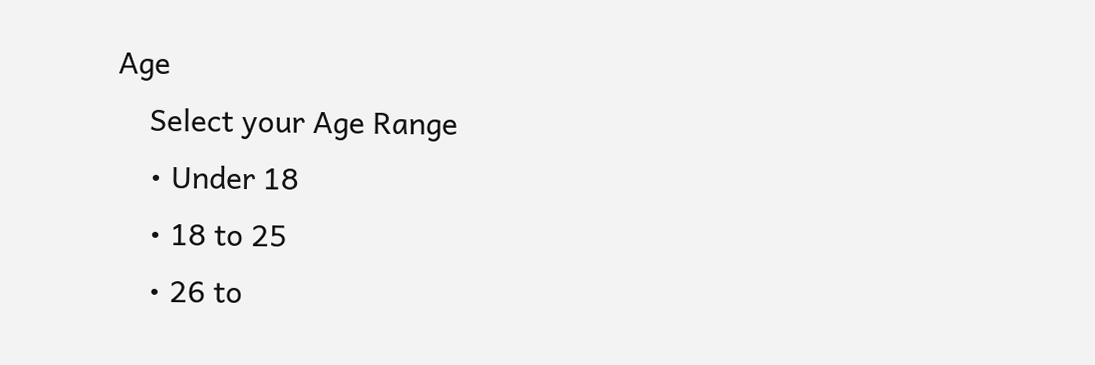Age
    Select your Age Range
    • Under 18
    • 18 to 25
    • 26 to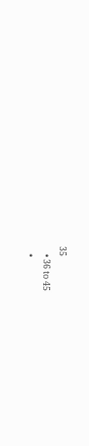35
    • 36 to 45
    •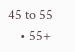45 to 55
    • 55+